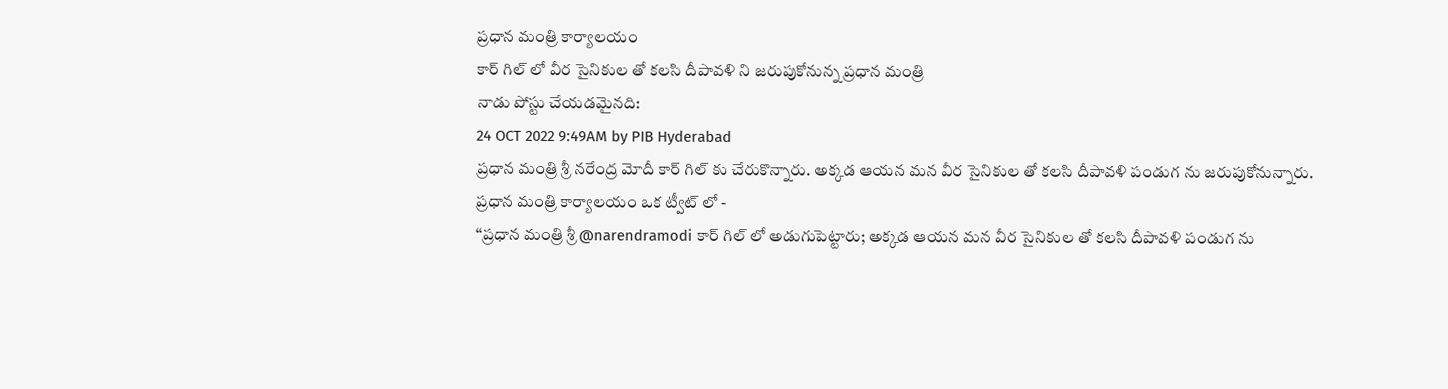ప్రధాన మంత్రి కార్యాలయం
కార్ గిల్ లో వీర సైనికుల తో కలసి దీపావళి ని జరుపుకోనున్న ప్రధాన మంత్రి
నాడు పోస్టు చేయడమైనది:
24 OCT 2022 9:49AM by PIB Hyderabad
ప్రధాన మంత్రి శ్రీ నరేంద్ర మోదీ కార్ గిల్ కు చేరుకొన్నారు. అక్కడ ఆయన మన వీర సైనికుల తో కలసి దీపావళి పండుగ ను జరుపుకోనున్నారు.
ప్రధాన మంత్రి కార్యాలయం ఒక ట్వీట్ లో -
‘‘ప్రధాన మంత్రి శ్రీ @narendramodi కార్ గిల్ లో అడుగుపెట్టారు; అక్కడ ఆయన మన వీర సైనికుల తో కలసి దీపావళి పండుగ ను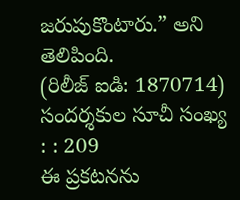జరుపుకొంటారు.” అని తెలిపింది.
(రిలీజ్ ఐడి: 1870714)
సందర్శకుల సూచీ సంఖ్య : : 209
ఈ ప్రకటనను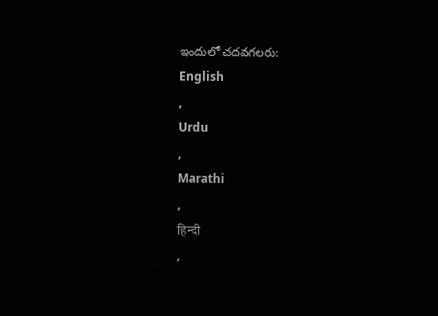ఇందులో చదవగలరు:
English
,
Urdu
,
Marathi
,
हिन्दी
,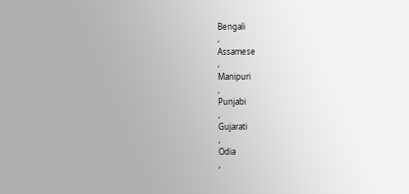Bengali
,
Assamese
,
Manipuri
,
Punjabi
,
Gujarati
,
Odia
,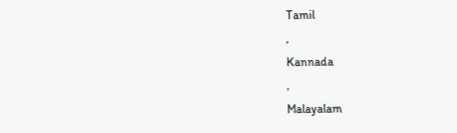Tamil
,
Kannada
,
Malayalam